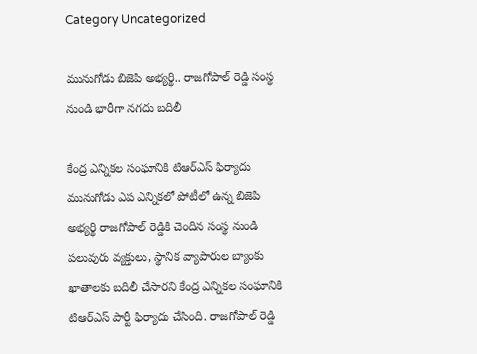Category Uncategorized

మునుగోడు బిజెపి అభ్యర్థి.. రాజగోపాల్‌ ‌రెడ్డి సంస్థ నుండి భారీగా నగదు బదిలీ

కేంద్ర ఎన్నికల సంఘానికి టిఆర్‌ఎస్‌ ‌‌ఫిర్యాదు మునుగోడు ఎప ఎన్నికలో పోటీలో ఉన్న బిజెపి అభ్యర్థి రాజగోపాల్‌ ‌రెడ్డికి చెందిన సంస్థ నుండి పలువురు వ్యక్తులు, స్థానిక వ్యాపారుల బ్యాంకు ఖాతాలకు బదిలీ చేసారని కేంద్ర ఎన్నికల సంఘానికి టిఆర్‌ఎస్‌ ‌పార్టీ ఫిర్యాదు చేసింది. రాజగోపాల్‌ ‌రెడ్డి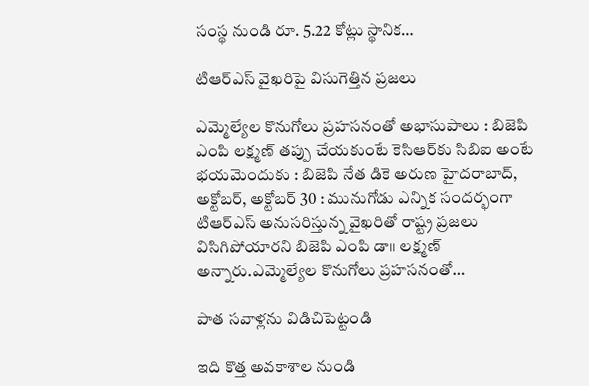సంస్థ నుండి రూ. 5.22 కోట్లు స్థానిక…

టిఆర్‌ఎస్‌ ‌వైఖరిపై విసుగెత్తిన ప్రజలు

ఎమ్మెల్యేల కొనుగోలు ప్రహసనంతో అభాసుపాలు : బిజెపి ఎంపి లక్ష్మణ్‌ ‌తప్పు చేయకుంటే కెసిఆర్‌కు సిబిఐ అంటే భయమెందుకు : బిజెపి నేత డికె అరుణ హైదరాబాద్‌, అక్టోబర్‌, అక్టోబర్‌ 30 : మునుగోడు ఎన్నిక సందర్భంగా టిఆర్‌ఎస్‌ అనుసరిస్తున్న వైఖరితో రాష్ట్ర ప్రజలు విసిగిపోయారని బిజెపి ఎంపి డా।। లక్ష్మణ్‌ అన్నారు.ఎమ్మెల్యేల కొనుగోలు ప్రహసనంతో…

పాత సవాళ్లను విడిచిపెట్టండి

ఇది కొత్త అవకాశాల నుండి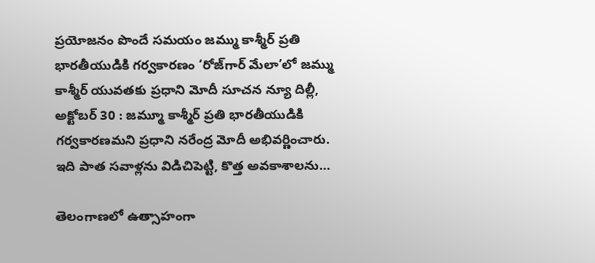ప్రయోజనం పొందే సమయం జమ్ము కాశ్మీర్‌ ‌ప్రతి భారతీయుడికి గర్వకారణం ‘రోజ్‌గార్‌ ‌మేలా’లో జమ్ము కాశ్మీర్‌ ‌యువతకు ప్రధాని మోదీ సూచన న్యూ దిల్లీ, అక్టోబర్‌ 30 : జమ్మూ కాశ్మీర్‌ ‌ప్రతి భారతీయుడికి గర్వకారణమని ప్రధాని నరేంద్ర మోదీ అభివర్ణించారు. ఇది పాత సవాళ్లను విడిచిపెట్టి, కొత్త అవకాశాలను…

తెలంగాణలో ఉత్సాహంగా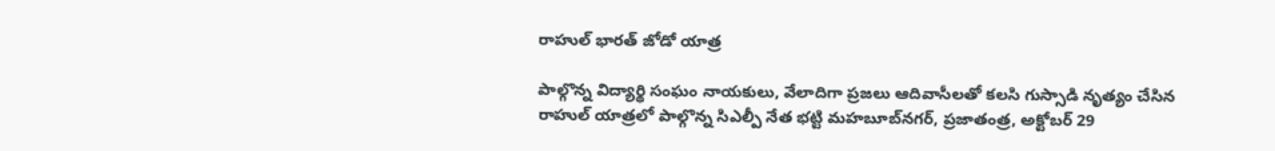రాహుల్‌ ‌భారత్‌ ‌జోడో యాత్ర

పాల్గొన్న విద్యార్థి సంఘం నాయకులు, వేలాదిగా ప్రజలు ఆదివాసీలతో కలసి గుస్సాడి నృత్యం చేసిన రాహుల్‌ ‌యాత్రలో పాల్గొన్న సిఎల్పీ నేత భట్టి మహబూబ్‌నగర్‌, ప్రజాతంత్ర, అక్టోబర్‌ 29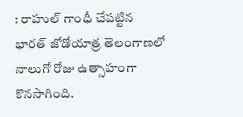: రాహుల్‌ ‌గాంధీ చేపట్టిన భారత్‌ ‌జోడోయాత్ర తెలంగాణలో నాలుగో రోజు ఉత్సాహంగా కొనసాగింది.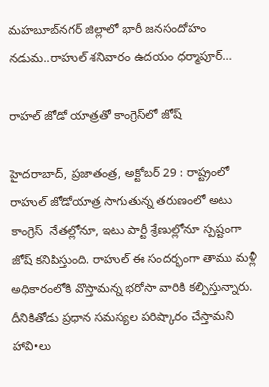మహబూబ్‌నగర్‌ ‌జిల్లాలో భారీ జనసందోహం నడుమ..రాహుల్‌ ‌శనివారం ఉదయం ధర్మాపూర్‌…

రాహల్‌ ‌జోడో యాత్రతో కాంగ్రెస్‌లో జోష్‌

హైదరాబాద్‌, ప్రజాతంత్ర, అక్టోబర్‌ 29 : రాష్ట్రంలో రాహుల్‌ ‌జోడోయాత్ర సాగుతున్న తరుణంలో అటు కాంగ్రెస్‌  ‌నేతల్లోనూ, ఇటు పార్టీ శ్రేణుల్లోనూ స్పష్టంగా జోష్‌ ‌కనిపిస్తుంది. రాహుల్‌ ఈ ‌సందర్భంగా తాము మళ్లీ అధికారంలోకి వొస్తామన్న భరోసా వారికి కల్పిస్తున్నారు. దీనికితోడు ప్రధాన సమస్యల పరిష్కారం చేస్తామని హావి•లు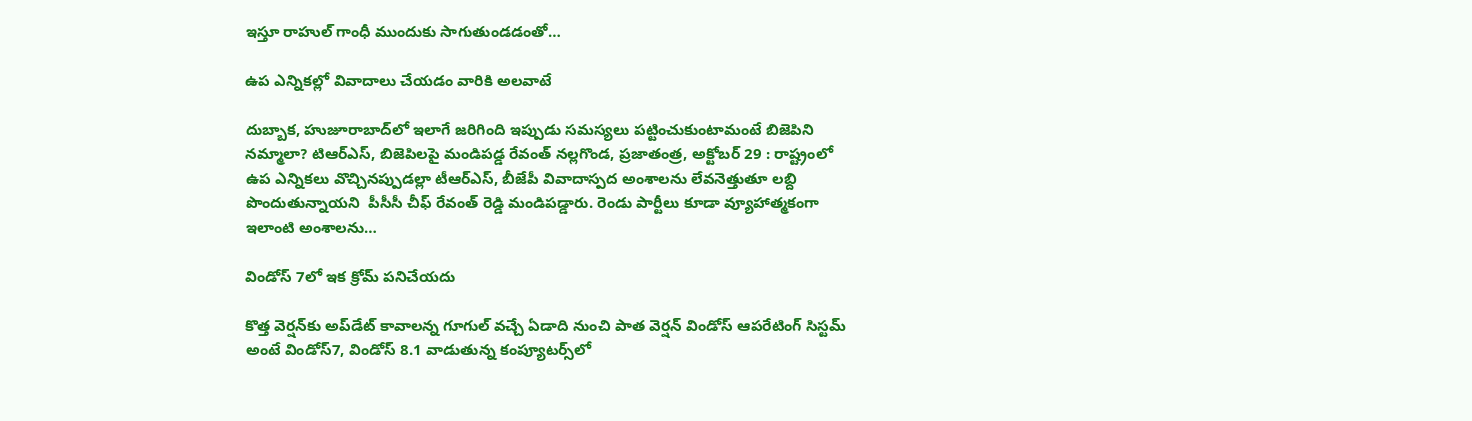ఇస్తూ రాహుల్‌ ‌గాంధీ ముందుకు సాగుతుండడంతో…

ఉప ఎన్నికల్లో వివాదాలు చేయడం వారికి అలవాటే

దుబ్బాక, హుజూరాబాద్‌లో ఇలాగే జరిగింది ఇప్పుడు సమస్యలు పట్టించుకుంటామంటే బిజెపిని నమ్మాలా? టిఆర్‌ఎస్‌, బిజెపిలపై మండిపడ్డ రేవంత్‌ నల్లగొండ, ప్రజాతంత్ర, అక్టోబర్‌ 29 : రాష్ట్రంలో ఉప ఎన్నికలు వొచ్చినప్పుడల్లా టీఆర్‌ఎస్‌, బీజేపీ వివాదాస్పద అంశాలను లేవనెత్తుతూ లబ్ది పొందుతున్నాయని  పీసీసీ చీఫ్‌ ‌రేవంత్‌ ‌రెడ్డి మండిపడ్డారు. రెండు పార్టీలు కూడా వ్యూహాత్మకంగా ఇలాంటి అంశాలను…

విండోస్‌ 7లో ఇక క్రోమ్‌ ‌పనిచేయదు

కొత్త వెర్షన్‌కు అప్‌డేట్‌ ‌కావాలన్న గూగుల్‌ వచ్చే ఏడాది నుంచి పాత వెర్షన్‌ ‌విండోస్‌ ఆపరేటింగ్‌ ‌సిస్టమ్‌ అం‌టే విండోస్‌7, విండోస్‌ 8.1 వాడుతున్న కంప్యూటర్స్‌లో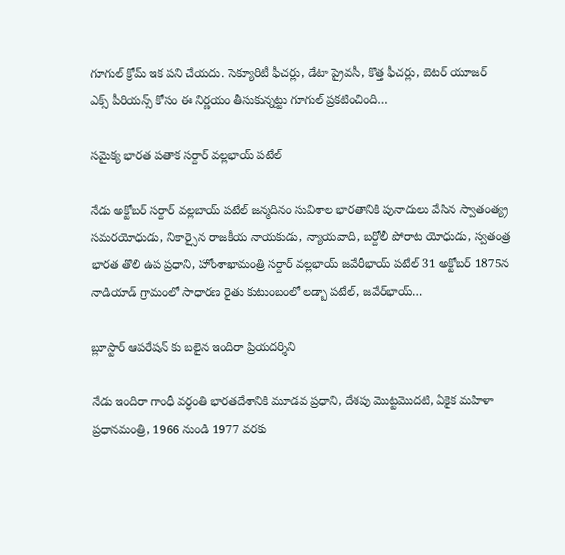గూగుల్‌ ‌క్రోమ్‌ ఇక పని చేయదు. సెక్యూరిటీ ఫీచర్లు, డేటా ప్రైవసీ, కొత్త ఫీచర్లు, బెటర్‌ ‌యూజర్‌ ఎక్స్ ‌పీరియన్స్ ‌కోసం ఈ నిర్ణయం తీసుకున్నట్టు గూగుల్‌ ‌ప్రకటించింది…

సమైక్య భారత పతాక సర్దార్‌ ‌వల్లభాయ్‌ ‌పటేల్‌

నేడు అక్టోబర్‌ ‌సర్దార్‌ ‌వల్లబాయ్‌ ‌పటేల్‌ ‌జన్మదినం సువిశాల భారతానికి పునాదులు వేసిన స్వాతంత్య్ర సమరయోధుడు, నికార్సైన రాజకీయ నాయకుడు, న్యాయవాది, బర్దోలీ పోరాట యోధుడు, స్వతంత్ర భారత తొలి ఉప ప్రధాని, హోంశాఖామంత్రి సర్దార్‌ ‌వల్లభాయ్‌ ‌జవేరీభాయ్‌ ‌పటేల్‌ 31 అక్టోబర్‌ 1875న నాడియాడ్‌ ‌గ్రామంలో సాధారణ రైతు కుటుంబంలో లడ్బా పటేల్‌, జవేర్‌భాయ్‌…

బ్లూస్టార్‌ ఆపరేషన్‌ ‌కు బలైన ఇందిరా ప్రియదర్శిని

నేడు ఇందిరా గాంధీ వర్ధంతి భారతదేశానికి మూడవ ప్రధాని, దేశపు మొట్టమొదటి, ఏకైక మహిళా ప్రధానమంత్రి, 1966 నుండి 1977 వరకు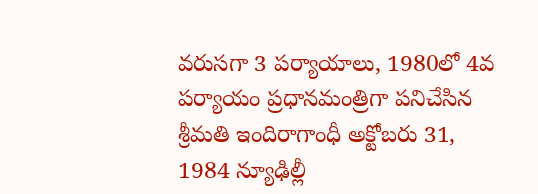వరుసగా 3 పర్యాయాలు, 1980లో 4వ పర్యాయం ప్రధానమంత్రిగా పనిచేసిన శ్రీమతి ఇందిరాగాంధీ అక్టోబరు 31, 1984 న్యూఢిల్లీ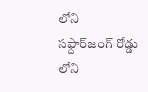లోని సఫ్దార్‌జంగ్‌ ‌రోడ్డు లోని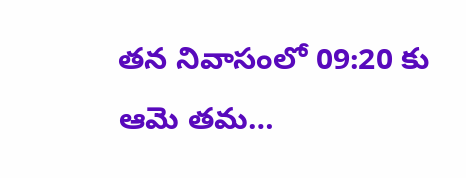తన నివాసంలో 09:20 కు ఆమె తమ…